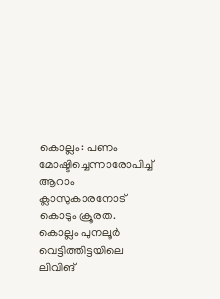കൊല്ലം: പണം മോഷ്ടിച്ചെന്നാരോപിച്ച് ആറാം ക്ലാസുകാരനോട് കൊടും ക്രൂരത. കൊല്ലം പുനലൂർ വെട്ടിത്തിട്ടയിലെ ലിവിങ്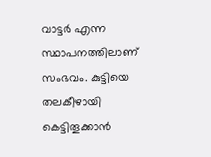വാട്ടർ എന്ന സ്ഥാപനത്തിലാണ് സംഭവം. കുട്ടിയെ തലകീഴായി കെട്ടിതൂക്കാൻ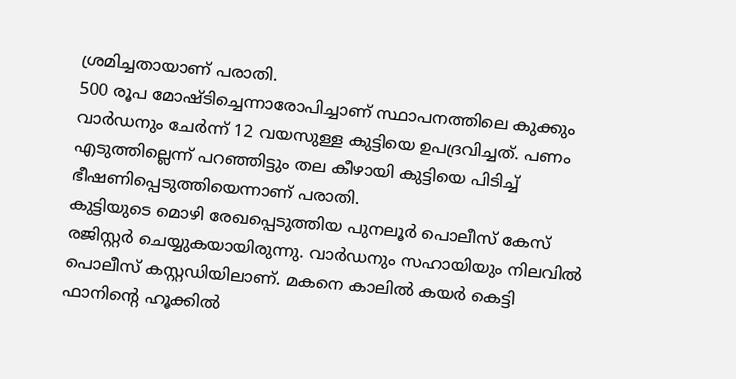ശ്രമിച്ചതായാണ് പരാതി.
500 രൂപ മോഷ്ടിച്ചെന്നാരോപിച്ചാണ് സ്ഥാപനത്തിലെ കുക്കും വാർഡനും ചേർന്ന് 12 വയസുള്ള കുട്ടിയെ ഉപദ്രവിച്ചത്. പണം എടുത്തില്ലെന്ന് പറഞ്ഞിട്ടും തല കീഴായി കുട്ടിയെ പിടിച്ച് ഭീഷണിപ്പെടുത്തിയെന്നാണ് പരാതി.
കുട്ടിയുടെ മൊഴി രേഖപ്പെടുത്തിയ പുനലൂർ പൊലീസ് കേസ് രജിസ്റ്റർ ചെയ്യുകയായിരുന്നു. വാർഡനും സഹായിയും നിലവിൽ പൊലീസ് കസ്റ്റഡിയിലാണ്. മകനെ കാലിൽ കയർ കെട്ടി ഫാനിന്റെ ഹൂക്കിൽ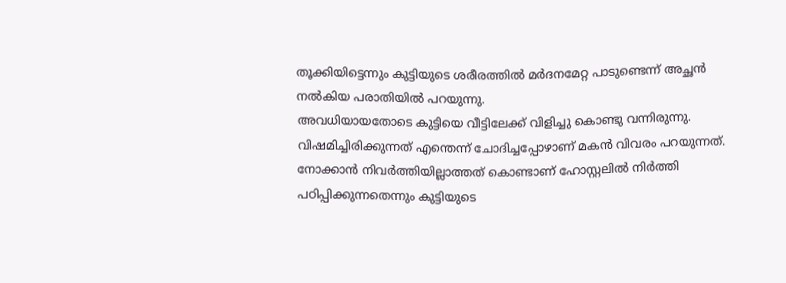തൂക്കിയിട്ടെന്നും കുട്ടിയുടെ ശരീരത്തിൽ മർദനമേറ്റ പാടുണ്ടെന്ന് അച്ഛൻ നൽകിയ പരാതിയിൽ പറയുന്നു.
അവധിയായതോടെ കുട്ടിയെ വീട്ടിലേക്ക് വിളിച്ചു കൊണ്ടു വന്നിരുന്നു. വിഷമിച്ചിരിക്കുന്നത് എന്തെന്ന് ചോദിച്ചപ്പോഴാണ് മകൻ വിവരം പറയുന്നത്. നോക്കാൻ നിവർത്തിയില്ലാത്തത് കൊണ്ടാണ് ഹോസ്റ്റലിൽ നിർത്തി പഠിപ്പിക്കുന്നതെന്നും കുട്ടിയുടെ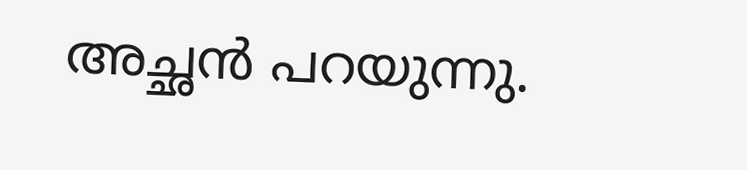അച്ഛൻ പറയുന്നു.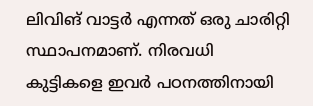ലിവിങ് വാട്ടർ എന്നത് ഒരു ചാരിറ്റി സ്ഥാപനമാണ്. നിരവധി കുട്ടികളെ ഇവർ പഠനത്തിനായി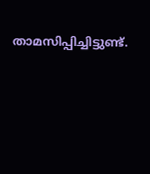താമസിപ്പിച്ചിട്ടുണ്ട്.